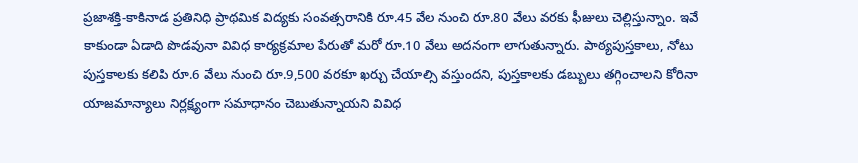ప్రజాశక్తి-కాకినాడ ప్రతినిధి ప్రాథమిక విద్యకు సంవత్సరానికి రూ.45 వేల నుంచి రూ.80 వేలు వరకు ఫీజులు చెల్లిస్తున్నాం. ఇవే కాకుండా ఏడాది పొడవునా వివిధ కార్యక్రమాల పేరుతో మరో రూ.10 వేలు అదనంగా లాగుతున్నారు. పాఠ్యపుస్తకాలు, నోటు పుస్తకాలకు కలిపి రూ.6 వేలు నుంచి రూ.9,500 వరకూ ఖర్చు చేయాల్సి వస్తుందని, పుస్తకాలకు డబ్బులు తగ్గించాలని కోరినా యాజమాన్యాలు నిర్లక్ష్యంగా సమాధానం చెబుతున్నాయని వివిధ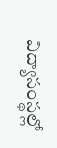విద్యాసంస్థల్లో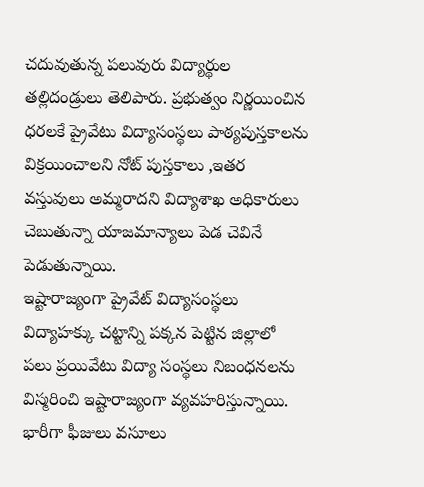చదువుతున్న పలువురు విద్యార్థుల తల్లిదండ్రులు తెలిపారు. ప్రభుత్వం నిర్ణయించిన ధరలకే ప్రైవేటు విద్యాసంస్థలు పాఠ్యపుస్తకాలను విక్రయించాలని నోట్ పుస్తకాలు ,ఇతర వస్తువులు అమ్మరాదని విద్యాశాఖ అధికారులు చెబుతున్నా యాజమాన్యాలు పెడ చెవినే పెడుతున్నాయి.
ఇష్టారాజ్యంగా ప్రైవేట్ విద్యాసంస్థలు
విద్యాహక్కు చట్టాన్ని పక్కన పెట్టిన జిల్లాలో పలు ప్రయివేటు విద్యా సంస్థలు నిబంధనలను విస్మరించి ఇష్టారాజ్యంగా వ్యవహరిస్తున్నాయి. భారీగా ఫీజులు వసూలు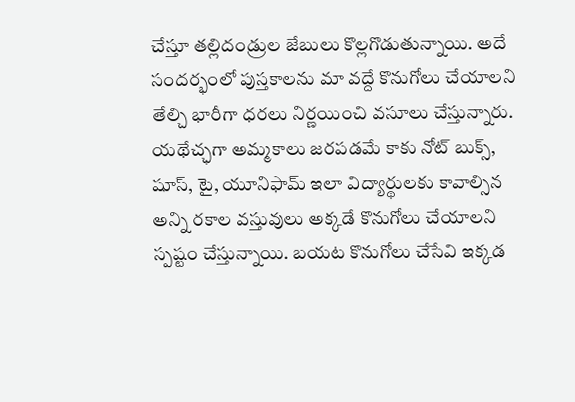చేస్తూ తల్లిదండ్రుల జేబులు కొల్లగొడుతున్నాయి. అదే సందర్భంలో పుస్తకాలను మా వద్దే కొనుగోలు చేయాలని తేల్చి భారీగా ధరలు నిర్ణయించి వసూలు చేస్తున్నారు. యథేచ్ఛగా అమ్మకాలు జరపడమే కాకు నోట్ బుక్స్, షూస్, టై, యూనిఫామ్ ఇలా విద్యార్థులకు కావాల్సిన అన్ని రకాల వస్తువులు అక్కడే కొనుగోలు చేయాలని స్పష్టం చేస్తున్నాయి. బయట కొనుగోలు చేసేవి ఇక్కడ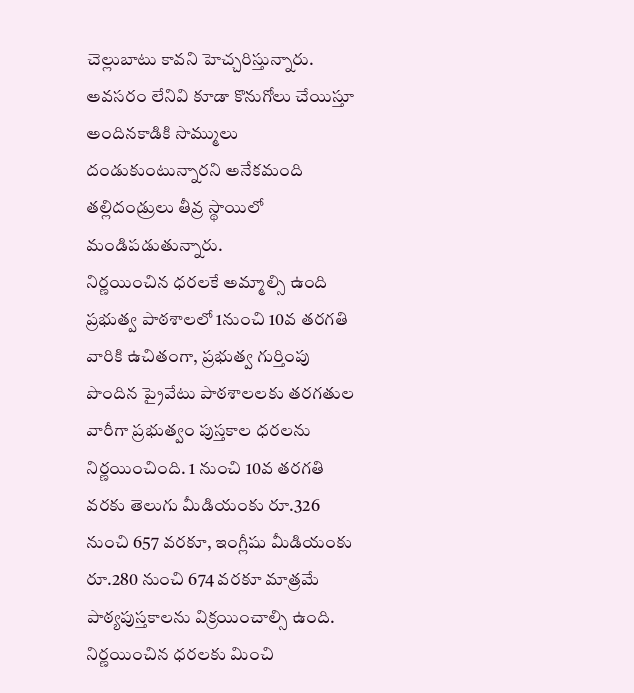చెల్లుబాటు కావని హెచ్చరిస్తున్నారు. అవసరం లేనివి కూడా కొనుగోలు చేయిస్తూ అందినకాడికి సొమ్ములు దండుకుంటున్నారని అనేకమంది తల్లిదండ్రులు తీవ్ర స్థాయిలో మండిపడుతున్నారు.
నిర్ణయించిన ధరలకే అమ్మాల్సి ఉంది
ప్రభుత్వ పాఠశాలలో 1నుంచి 10వ తరగతి వారికి ఉచితంగా, ప్రభుత్వ గుర్తింపు పొందిన ప్రైవేటు పాఠశాలలకు తరగతుల వారీగా ప్రభుత్వం పుస్తకాల ధరలను నిర్ణయించింది. 1 నుంచి 10వ తరగతి వరకు తెలుగు మీడియంకు రూ.326 నుంచి 657 వరకూ, ఇంగ్లీషు మీడియంకు రూ.280 నుంచి 674 వరకూ మాత్రమే పాఠ్యపుస్తకాలను విక్రయించాల్సి ఉంది. నిర్ణయించిన ధరలకు మించి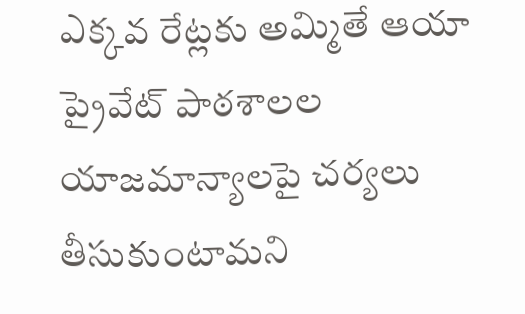ఎక్కవ రేట్లకు అమ్మితే ఆయా ప్రైవేట్ పాఠశాలల యాజమాన్యాలపై చర్యలు తీసుకుంటామని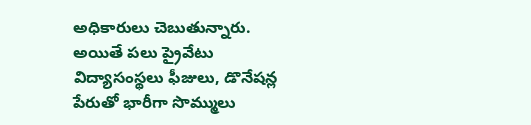అధికారులు చెబుతున్నారు. అయితే పలు ప్రైవేటు విద్యాసంస్థలు ఫీజులు, డొనేషన్ల పేరుతో భారీగా సొమ్ములు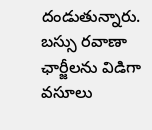దండుతున్నారు. బస్సు రవాణా ఛార్జీలను విడిగా వసూలు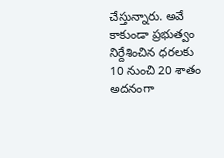చేస్తున్నారు. అవే కాకుండా ప్రభుత్వం నిర్దేశించిన ధరలకు 10 నుంచి 20 శాతం అదనంగా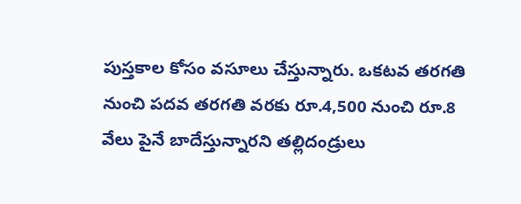పుస్తకాల కోసం వసూలు చేస్తున్నారు. ఒకటవ తరగతి నుంచి పదవ తరగతి వరకు రూ.4,500 నుంచి రూ.8 వేలు పైనే బాదేస్తున్నారని తల్లిదండ్రులు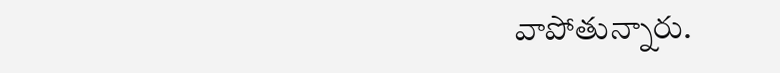వాపోతున్నారు.